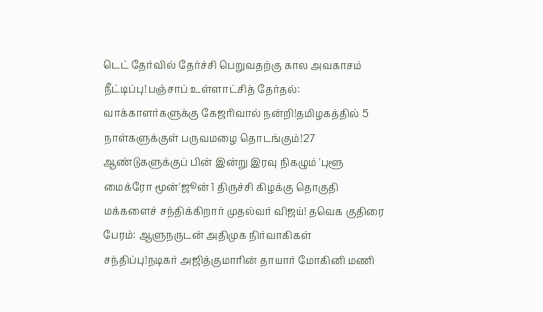டெட் தேர்வில் தேர்ச்சி பெறுவதற்கு கால அவகாசம் நீட்டிப்பு!பஞ்சாப் உள்ளாட்சித் தேர்தல்: வாக்காளர்களுக்கு கேஜரிவால் நன்றி!தமிழகத்தில் 5 நாள்களுக்குள் பருவமழை தொடங்கும்!27 ஆண்டுகளுக்குப் பின் இன்று இரவு நிகழும் 'புளூ மைக்ரோ மூன்'ஜூன் 1 திருச்சி கிழக்கு தொகுதி மக்களைச் சந்திக்கிறார் முதல்வர் விஜய்! தவெக குதிரை பேரம்: ஆளுநருடன் அதிமுக நிர்வாகிகள் சந்திப்பு!நடிகர் அஜித்குமாரின் தாயார் மோகினி மணி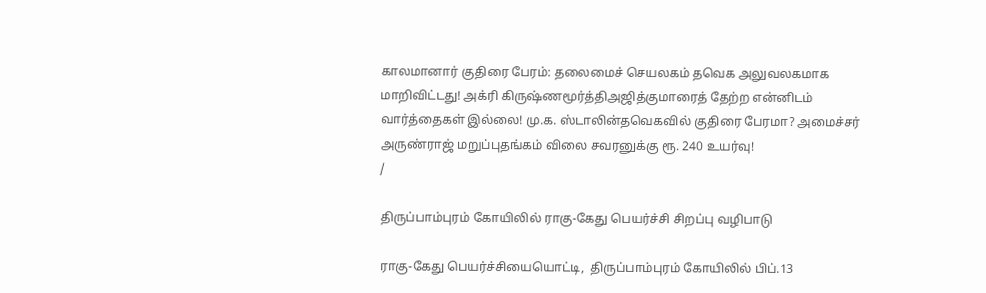காலமானார் குதிரை பேரம்: தலைமைச் செயலகம் தவெக அலுவலகமாக மாறிவிட்டது! அக்ரி கிருஷ்ணமூர்த்திஅஜித்குமாரைத் தேற்ற என்னிடம் வார்த்தைகள் இல்லை! மு.க. ஸ்டாலின்தவெகவில் குதிரை பேரமா? அமைச்சர் அருண்ராஜ் மறுப்புதங்கம் விலை சவரனுக்கு ரூ. 240 உயர்வு!
/

திருப்பாம்புரம் கோயிலில் ராகு-கேது பெயர்ச்சி சிறப்பு வழிபாடு

ராகு-கேது பெயர்ச்சியையொட்டி,  திருப்பாம்புரம் கோயிலில் பிப்.13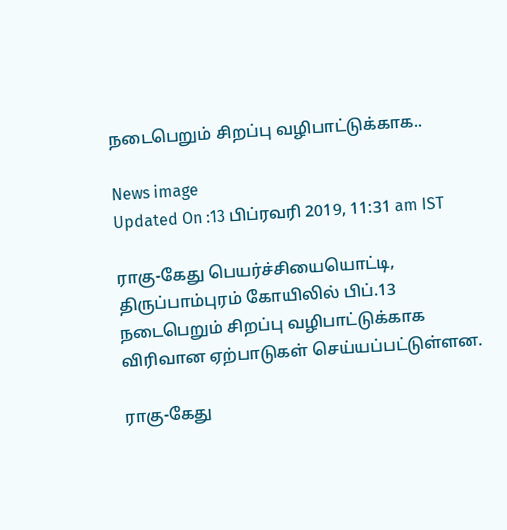நடைபெறும் சிறப்பு வழிபாட்டுக்காக..

News image
Updated On :13 பிப்ரவரி 2019, 11:31 am IST

ராகு-கேது பெயர்ச்சியையொட்டி,  திருப்பாம்புரம் கோயிலில் பிப்.13 நடைபெறும் சிறப்பு வழிபாட்டுக்காக விரிவான ஏற்பாடுகள் செய்யப்பட்டுள்ளன.

ராகு-கேது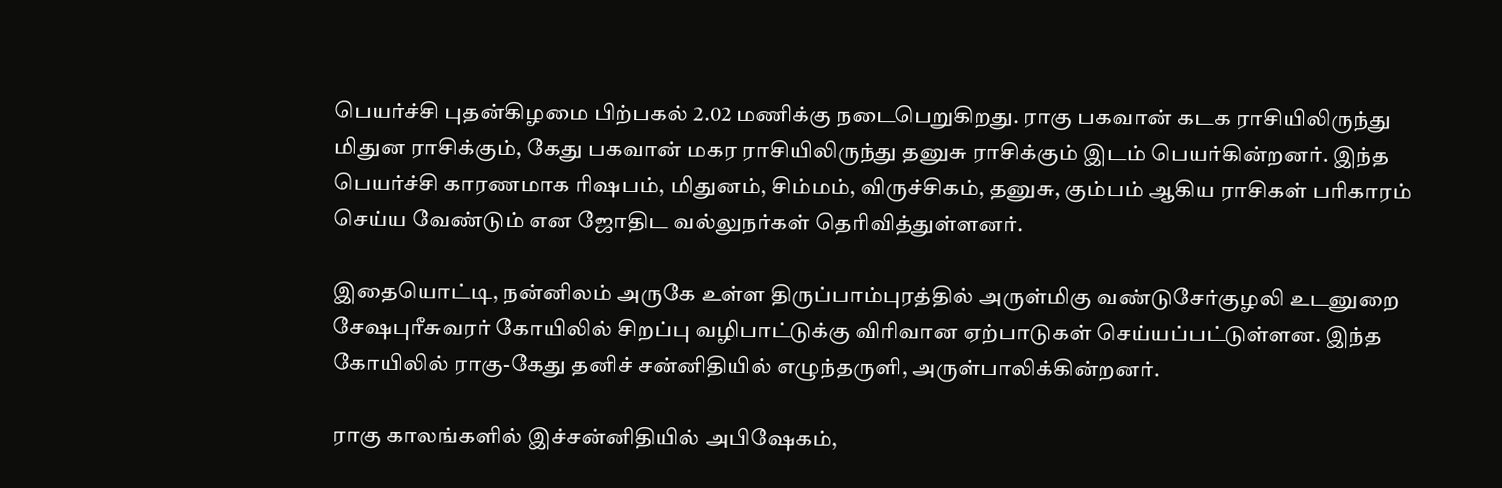பெயர்ச்சி புதன்கிழமை பிற்பகல் 2.02 மணிக்கு நடைபெறுகிறது. ராகு பகவான் கடக ராசியிலிருந்து மிதுன ராசிக்கும், கேது பகவான் மகர ராசியிலிருந்து தனுசு ராசிக்கும் இடம் பெயர்கின்றனர். இந்த பெயர்ச்சி காரணமாக ரிஷபம், மிதுனம், சிம்மம், விருச்சிகம், தனுசு, கும்பம் ஆகிய ராசிகள் பரிகாரம் செய்ய வேண்டும் என ஜோதிட வல்லுநர்கள் தெரிவித்துள்ளனர்.

இதையொட்டி, நன்னிலம் அருகே உள்ள திருப்பாம்புரத்தில் அருள்மிகு வண்டுசேர்குழலி உடனுறை சேஷபுரீசுவரர் கோயிலில் சிறப்பு வழிபாட்டுக்கு விரிவான ஏற்பாடுகள் செய்யப்பட்டுள்ளன. இந்த கோயிலில் ராகு-கேது தனிச் சன்னிதியில் எழுந்தருளி, அருள்பாலிக்கின்றனர்.

ராகு காலங்களில் இச்சன்னிதியில் அபிஷேகம்,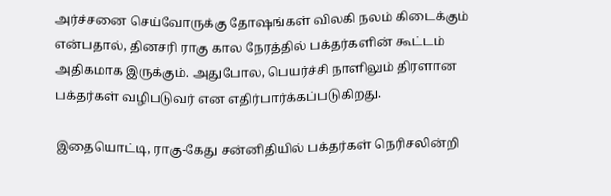அர்ச்சனை செய்வோருக்கு தோஷங்கள் விலகி நலம் கிடைக்கும் என்பதால், தினசரி ராகு கால நேரத்தில் பக்தர்களின் கூட்டம் அதிகமாக இருக்கும். அதுபோல, பெயர்ச்சி நாளிலும் திரளான பக்தர்கள் வழிபடுவர் என எதிர்பார்க்கப்படுகிறது.

இதையொட்டி, ராகு-கேது சன்னிதியில் பக்தர்கள் நெரிசலின்றி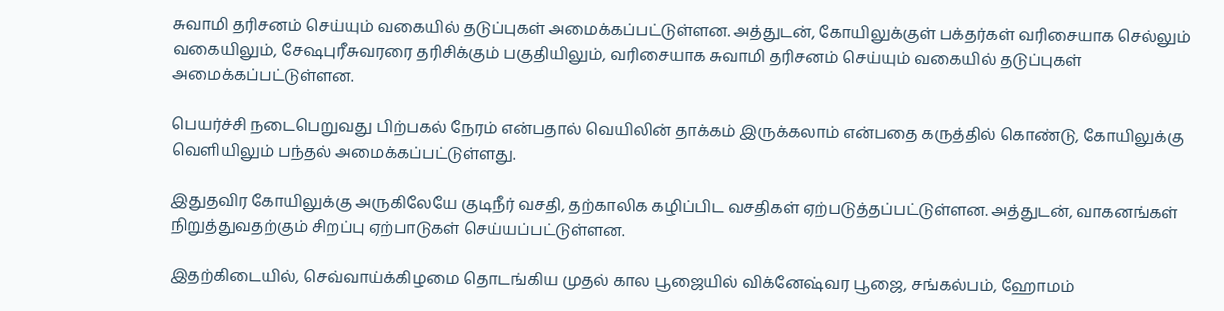சுவாமி தரிசனம் செய்யும் வகையில் தடுப்புகள் அமைக்கப்பட்டுள்ளன. அத்துடன், கோயிலுக்குள் பக்தர்கள் வரிசையாக செல்லும் வகையிலும், சேஷபுரீசுவரரை தரிசிக்கும் பகுதியிலும், வரிசையாக சுவாமி தரிசனம் செய்யும் வகையில் தடுப்புகள் அமைக்கப்பட்டுள்ளன.

பெயர்ச்சி நடைபெறுவது பிற்பகல் நேரம் என்பதால் வெயிலின் தாக்கம் இருக்கலாம் என்பதை கருத்தில் கொண்டு, கோயிலுக்கு வெளியிலும் பந்தல் அமைக்கப்பட்டுள்ளது.

இதுதவிர கோயிலுக்கு அருகிலேயே குடிநீர் வசதி, தற்காலிக கழிப்பிட வசதிகள் ஏற்படுத்தப்பட்டுள்ளன. அத்துடன், வாகனங்கள் நிறுத்துவதற்கும் சிறப்பு ஏற்பாடுகள் செய்யப்பட்டுள்ளன.

இதற்கிடையில், செவ்வாய்க்கிழமை தொடங்கிய முதல் கால பூஜையில் விக்னேஷ்வர பூஜை, சங்கல்பம், ஹோமம்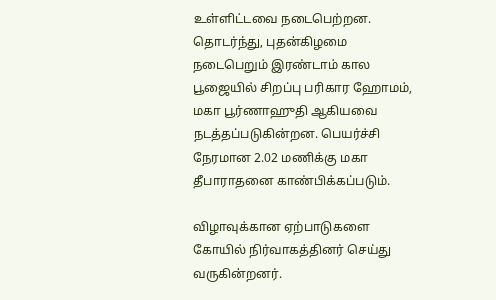உள்ளிட்டவை நடைபெற்றன. தொடர்ந்து, புதன்கிழமை நடைபெறும் இரண்டாம் கால பூஜையில் சிறப்பு பரிகார ஹோமம், மகா பூர்ணாஹுதி ஆகியவை நடத்தப்படுகின்றன. பெயர்ச்சி நேரமான 2.02 மணிக்கு மகா தீபாராதனை காண்பிக்கப்படும்.

விழாவுக்கான ஏற்பாடுகளை கோயில் நிர்வாகத்தினர் செய்து வருகின்றனர்.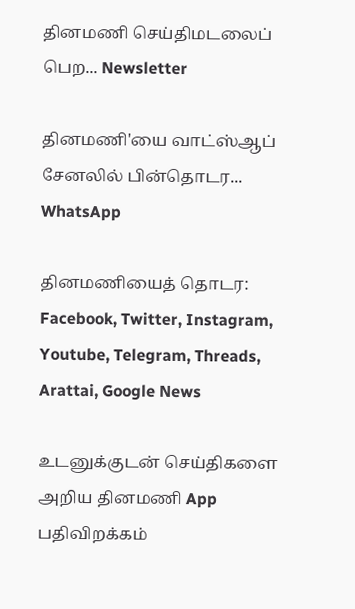தினமணி செய்திமடலைப் பெற... Newsletter

தினமணி'யை வாட்ஸ்ஆப் சேனலில் பின்தொடர... WhatsApp

தினமணியைத் தொடர: Facebook, Twitter, Instagram, Youtube, Telegram, Threads, Arattai, Google News

உடனுக்குடன் செய்திகளை அறிய தினமணி App பதிவிறக்கம்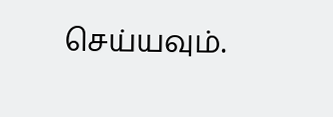செய்யவும்.